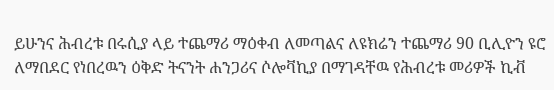ይሁንና ሕብረቱ በሩሲያ ላይ ተጨማሪ ማዕቀብ ለመጣልና ለዩክሬን ተጨማሪ 90 ቢሊዮን ዩሮ ለማበደር የነበረዉን ዕቅድ ትናንት ሐንጋሪና ሶሎቫኪያ በማገዳቸዉ የሕብረቱ መሪዎች ኪቭ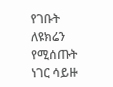የገቡት ለዩክሬን የሚሰጡት ነገር ሳይዙ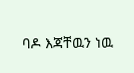ባዶ እጃቸዉን ነዉ